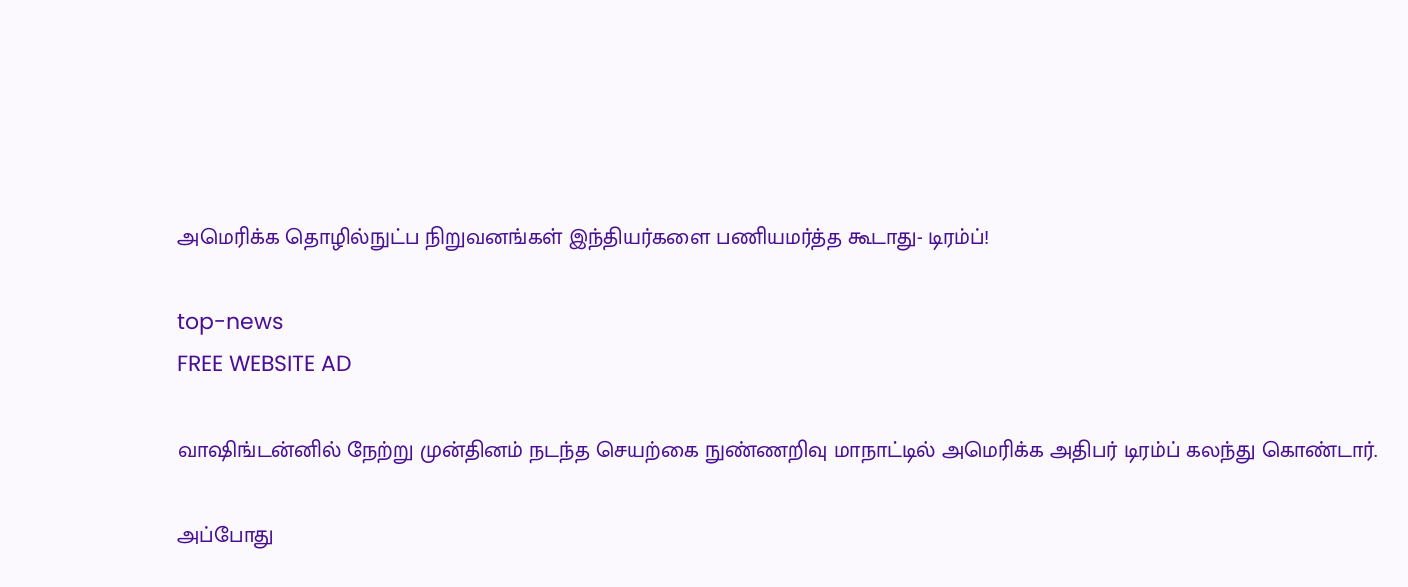அமெரிக்க தொழில்நுட்ப நிறுவனங்கள் இந்தியர்களை பணியமர்த்த கூடாது- டிரம்ப்!

top-news
FREE WEBSITE AD

வாஷிங்டன்னில் நேற்று முன்தினம் நடந்த செயற்கை நுண்ணறிவு மாநாட்டில் அமெரிக்க அதிபர் டிரம்ப் கலந்து கொண்டார்.

அப்போது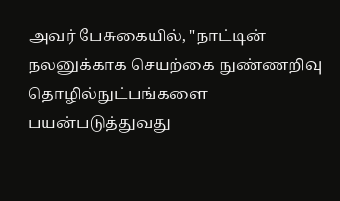அவர் பேசுகையில், "நாட்டின் நலனுக்காக செயற்கை நுண்ணறிவு தொழில்நுட்பங்களை பயன்படுத்துவது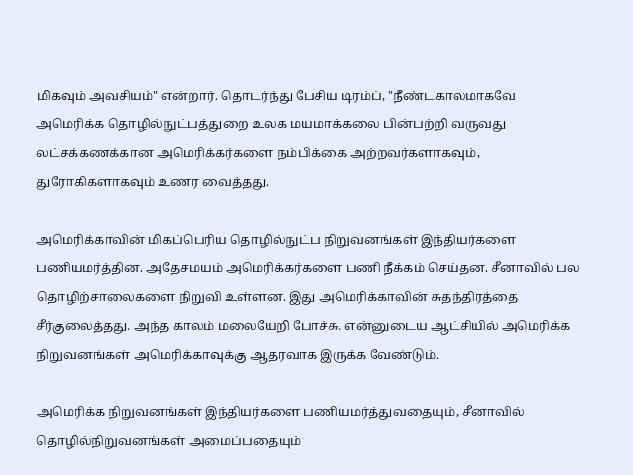மிகவும் அவசியம்" என்றார். தொடர்ந்து பேசிய டிரம்ப், "நீண்டகாலமாகவே அமெரிக்க தொழில்நுட்பத்துறை உலக மயமாக்கலை பின்பற்றி வருவது லட்சக்கணக்கான அமெரிக்கர்களை நம்பிக்கை அற்றவர்களாகவும், துரோகிகளாகவும் உணர வைத்தது.

அமெரிக்காவின் மிகப்பெரிய தொழில்நுட்ப நிறுவனங்கள் இந்தியர்களை பணியமர்த்தின. அதேசமயம் அமெரிக்கர்களை பணி நீக்கம் செய்தன. சீனாவில் பல தொழிற்சாலைகளை நிறுவி உள்ளன. இது அமெரிக்காவின் சுதந்திரத்தை சீர்குலைத்தது. அந்த காலம் மலையேறி போச்சு. என்னுடைய ஆட்சியில் அமெரிக்க நிறுவனங்கள் அமெரிக்காவுக்கு ஆதரவாக இருக்க வேண்டும்.

அமெரிக்க நிறுவனங்கள் இந்தியர்களை பணியமர்த்துவதையும், சீனாவில் தொழில்நிறுவனங்கள் அமைப்பதையும்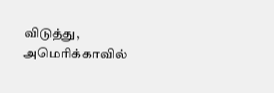விடுத்து, அமெரிக்காவில்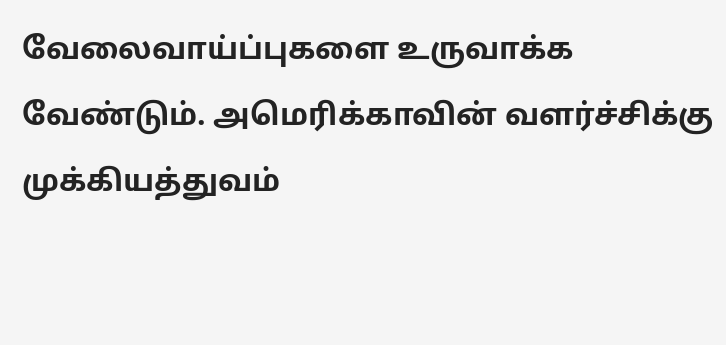வேலைவாய்ப்புகளை உருவாக்க வேண்டும். அமெரிக்காவின் வளர்ச்சிக்கு முக்கியத்துவம்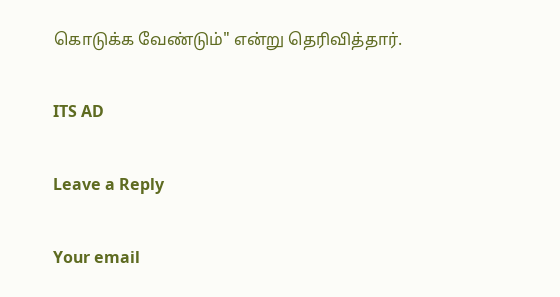கொடுக்க வேண்டும்" என்று தெரிவித்தார்.

ITS AD

Leave a Reply

Your email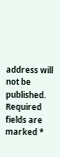address will not be published. Required fields are marked *